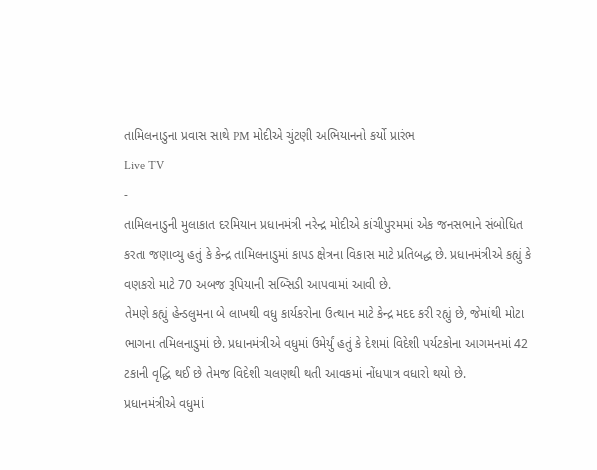તામિલનાડુના પ્રવાસ સાથે PM મોદીએ ચુંટણી અભિયાનનો કર્યો પ્રારંભ
Live TV
-
તામિલનાડુની મુલાકાત દરમિયાન પ્રધાનમંત્રી નરેન્દ્ર મોદીએ કાંચીપુરમમાં એક જનસભાને સંબોધિત કરતા જણાવ્યુ હતું કે કેન્દ્ર તામિલનાડુમાં કાપડ ક્ષેત્રના વિકાસ માટે પ્રતિબદ્ધ છે. પ્રધાનમંત્રીએ કહ્યું કે વણકરો માટે 70 અબજ રૂપિયાની સબ્સિડી આપવામાં આવી છે.
તેમણે કહ્યું હેન્ડલુમના બે લાખથી વધુ કાર્યકરોના ઉત્થાન માટે કેન્દ્ર મદદ કરી રહ્યું છે, જેમાંથી મોટા ભાગના તમિલનાડુમાં છે. પ્રધાનમંત્રીએ વધુમાં ઉમેર્યું હતું કે દેશમાં વિદેશી પર્યટકોના આગમનમાં 42 ટકાની વૃદ્ધિ થઈ છે તેમજ વિદેશી ચલણથી થતી આવકમાં નોંધપાત્ર વધારો થયો છે.
પ્રધાનમંત્રીએ વધુમાં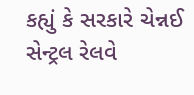કહ્યું કે સરકારે ચેન્નઈ સેન્ટ્રલ રેલવે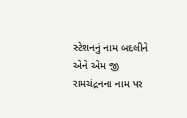સ્ટેશનનું નામ બદલીને એને એમ જી રામચંદ્રનના નામ પર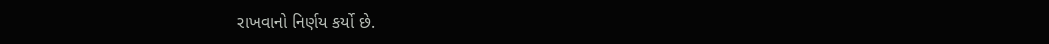રાખવાનો નિર્ણય કર્યો છે.